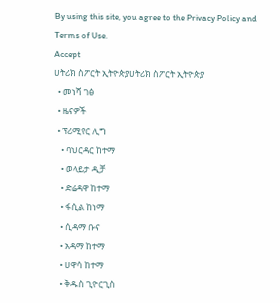By using this site, you agree to the Privacy Policy and Terms of Use.
Accept
ሀትሪክ ስፖርት ኢትዮጵያሀትሪክ ስፖርት ኢትዮጵያ
  • መነሻ ገፅ
  • ዜናዎች
  • ፕሪሚየር ሊግ
    • ባህርዳር ከተማ
    • ወላይታ ዲቻ
    • ድሬዳዋ ከተማ
    • ፋሲል ከነማ
    • ሲዳማ ቡና
    • አዳማ ከተማ
    • ሀዋሳ ከተማ
    • ቅዱስ ጊዮርጊስ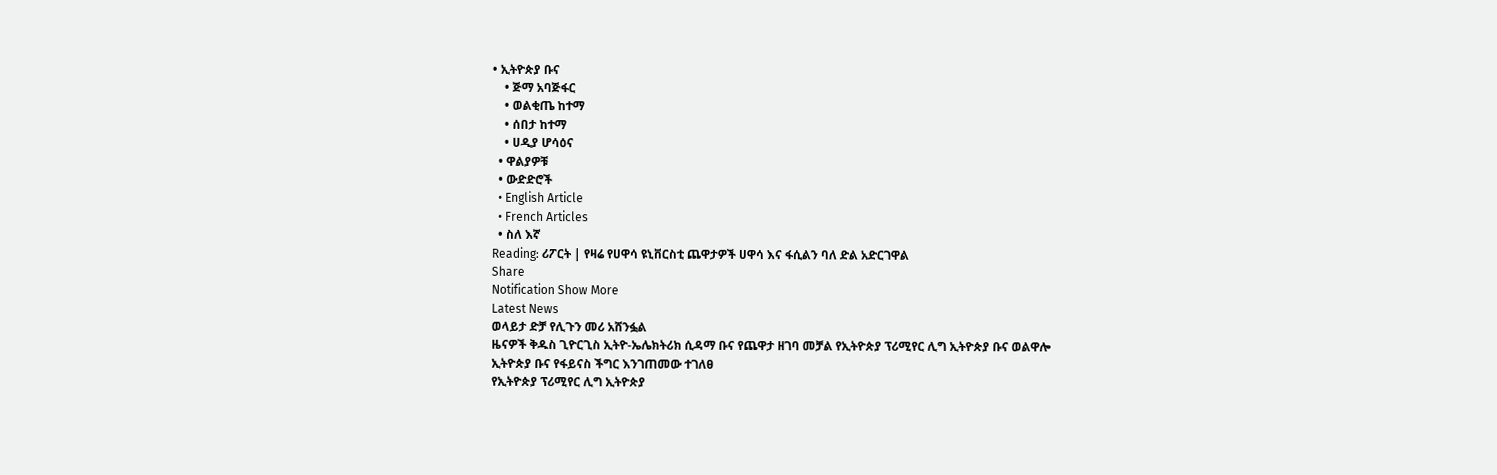• ኢትዮጵያ ቡና
    • ጅማ አባጅፋር
    • ወልቂጤ ከተማ
    • ሰበታ ከተማ
    • ሀዲያ ሆሳዕና
  • ዋልያዎቹ
  • ውድድሮች
  • English Article
  • French Articles
  • ስለ እኛ
Reading: ሪፖርት | የዛሬ የሀዋሳ ዩኒቨርስቲ ጨዋታዎች ሀዋሳ እና ፋሲልን ባለ ድል አድርገዋል
Share
Notification Show More
Latest News
ወላይታ ድቻ የሊጉን መሪ አሸንፏል
ዜናዎች ቅዱስ ጊዮርጊስ ኢትዮ-ኤሌክትሪክ ሲዳማ ቡና የጨዋታ ዘገባ መቻል የኢትዮጵያ ፕሪሚየር ሊግ ኢትዮጵያ ቡና ወልዋሎ
ኢትዮጵያ ቡና የፋይናስ ችግር እንገጠመው ተገለፀ
የኢትዮጵያ ፕሪሚየር ሊግ ኢትዮጵያ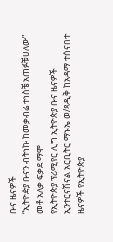ቡና ዜናዎች
“ኢትዮዽያ ቡናን ብትነኩ ከመቃብሬ ተነስቼ አጠፉቹሀለው” መቶ አለቃ ፍቃደ ማሞ
የኢትዮጵያ ፕሪሚየር ሊግ ኢትዮጵያ ቡና ዜናዎች
ኢንተርናሽናል አርቢትር ማኑኤ ወ/ጻዲቅ ከአዳማ ተሰናበተ
ዜናዎች የኢትዮጵያ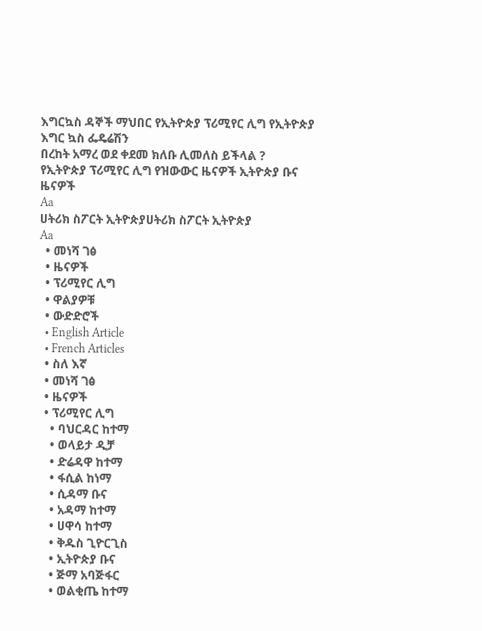እግርኳስ ዳኞች ማህበር የኢትዮጵያ ፕሪሚየር ሊግ የኢትዮጵያ እግር ኳስ ፌዴሬሽን
በረከት አማረ ወደ ቀደመ ክለቡ ሊመለስ ይችላል ?
የኢትዮጵያ ፕሪሚየር ሊግ የዝውውር ዜናዎች ኢትዮጵያ ቡና ዜናዎች
Aa
ሀትሪክ ስፖርት ኢትዮጵያሀትሪክ ስፖርት ኢትዮጵያ
Aa
  • መነሻ ገፅ
  • ዜናዎች
  • ፕሪሚየር ሊግ
  • ዋልያዎቹ
  • ውድድሮች
  • English Article
  • French Articles
  • ስለ እኛ
  • መነሻ ገፅ
  • ዜናዎች
  • ፕሪሚየር ሊግ
    • ባህርዳር ከተማ
    • ወላይታ ዲቻ
    • ድሬዳዋ ከተማ
    • ፋሲል ከነማ
    • ሲዳማ ቡና
    • አዳማ ከተማ
    • ሀዋሳ ከተማ
    • ቅዱስ ጊዮርጊስ
    • ኢትዮጵያ ቡና
    • ጅማ አባጅፋር
    • ወልቂጤ ከተማ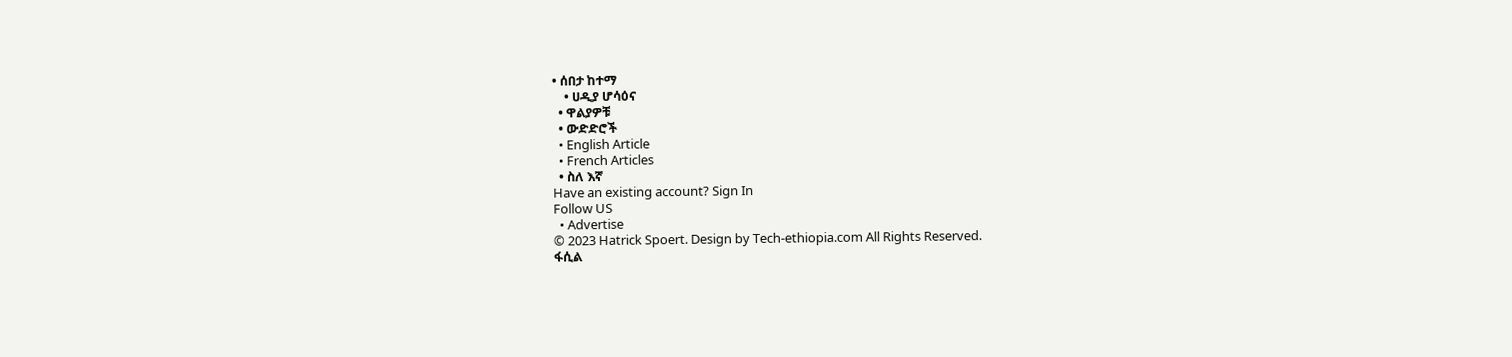• ሰበታ ከተማ
    • ሀዲያ ሆሳዕና
  • ዋልያዎቹ
  • ውድድሮች
  • English Article
  • French Articles
  • ስለ እኛ
Have an existing account? Sign In
Follow US
  • Advertise
© 2023 Hatrick Spoert. Design by Tech-ethiopia.com All Rights Reserved.
ፋሲል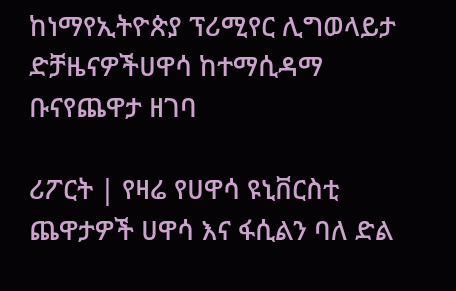ከነማየኢትዮጵያ ፕሪሚየር ሊግወላይታ ድቻዜናዎችሀዋሳ ከተማሲዳማ ቡናየጨዋታ ዘገባ

ሪፖርት | የዛሬ የሀዋሳ ዩኒቨርስቲ ጨዋታዎች ሀዋሳ እና ፋሲልን ባለ ድል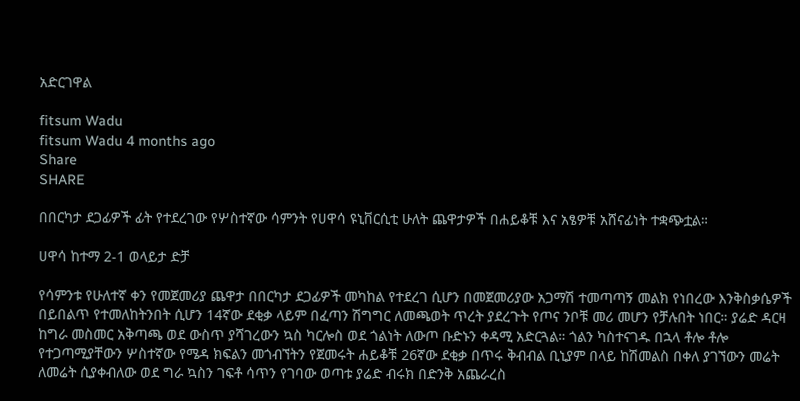አድርገዋል

fitsum Wadu
fitsum Wadu 4 months ago
Share
SHARE

በበርካታ ደጋፊዎች ፊት የተደረገው የሦስተኛው ሳምንት የሀዋሳ ዩኒቨርሲቲ ሁለት ጨዋታዎች በሐይቆቹ እና አፄዎቹ አሸናፊነት ተቋጭቷል።

ሀዋሳ ከተማ 2-1 ወላይታ ድቻ

የሳምንቱ የሁለተኛ ቀን የመጀመሪያ ጨዋታ በበርካታ ደጋፊዎች መካከል የተደረገ ሲሆን በመጀመሪያው አጋማሽ ተመጣጣኝ መልክ የነበረው እንቅስቃሴዎች በይበልጥ የተመለከትንበት ሲሆን 14ኛው ደቂቃ ላይም በፈጣን ሽግግር ለመጫወት ጥረት ያደረጉት የጦና ንቦቹ መሪ መሆን የቻሉበት ነበር። ያሬድ ዳርዛ ከግራ መስመር አቅጣጫ ወደ ውስጥ ያሻገረውን ኳስ ካርሎስ ወደ ጎልነት ለውጦ ቡድኑን ቀዳሚ አድርጓል። ጎልን ካስተናገዱ በኋላ ቶሎ ቶሎ የተጋጣሚያቸውን ሦስተኛው የሜዳ ክፍልን መጎብኘትን የጀመሩት ሐይቆቹ 26ኛው ደቂቃ በጥሩ ቅብብል ቢኒያም በላይ ከሽመልስ በቀለ ያገኘውን መሬት ለመሬት ሲያቀብለው ወደ ግራ ኳስን ገፍቶ ሳጥን የገባው ወጣቱ ያሬድ ብሩክ በድንቅ አጨራረስ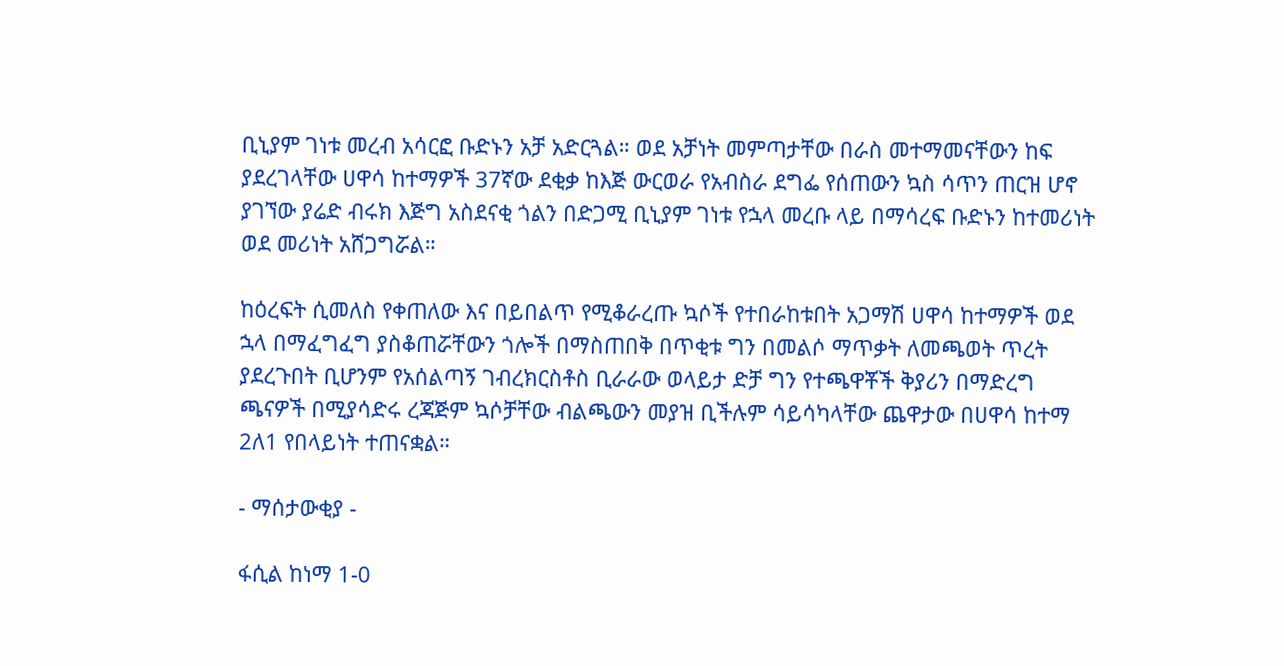ቢኒያም ገነቱ መረብ አሳርፎ ቡድኑን አቻ አድርጓል። ወደ አቻነት መምጣታቸው በራስ መተማመናቸውን ከፍ ያደረገላቸው ሀዋሳ ከተማዎች 37ኛው ደቂቃ ከእጅ ውርወራ የአብስራ ደግፌ የሰጠውን ኳስ ሳጥን ጠርዝ ሆኖ ያገኘው ያሬድ ብሩክ እጅግ አስደናቂ ጎልን በድጋሚ ቢኒያም ገነቱ የኋላ መረቡ ላይ በማሳረፍ ቡድኑን ከተመሪነት ወደ መሪነት አሸጋግሯል።

ከዕረፍት ሲመለስ የቀጠለው እና በይበልጥ የሚቆራረጡ ኳሶች የተበራከቱበት አጋማሽ ሀዋሳ ከተማዎች ወደ ኋላ በማፈግፈግ ያስቆጠሯቸውን ጎሎች በማስጠበቅ በጥቂቱ ግን በመልሶ ማጥቃት ለመጫወት ጥረት ያደረጉበት ቢሆንም የአሰልጣኝ ገብረክርስቶስ ቢራራው ወላይታ ድቻ ግን የተጫዋቾች ቅያሪን በማድረግ ጫናዎች በሚያሳድሩ ረጃጅም ኳሶቻቸው ብልጫውን መያዝ ቢችሉም ሳይሳካላቸው ጨዋታው በሀዋሳ ከተማ 2ለ1 የበላይነት ተጠናቋል።

- ማሰታውቂያ -

ፋሲል ከነማ 1-0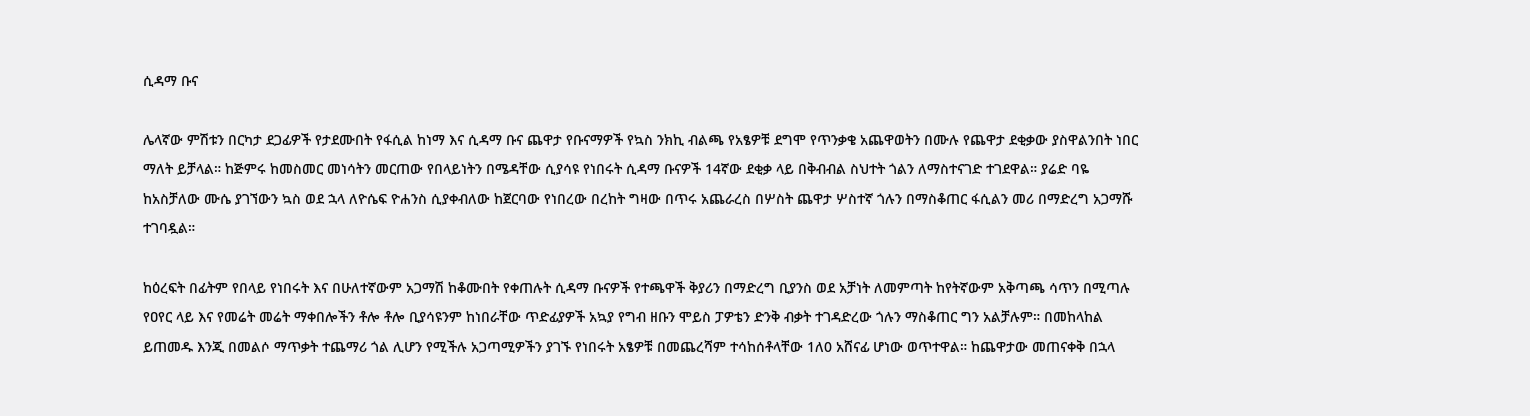ሲዳማ ቡና

ሌላኛው ምሽቱን በርካታ ደጋፊዎች የታደሙበት የፋሲል ከነማ እና ሲዳማ ቡና ጨዋታ የቡናማዎች የኳስ ንክኪ ብልጫ የአፄዎቹ ደግሞ የጥንቃቄ አጨዋወትን በሙሉ የጨዋታ ደቂቃው ያስዋልንበት ነበር ማለት ይቻላል። ከጅምሩ ከመስመር መነሳትን መርጠው የበላይነትን በሜዳቸው ሲያሳዩ የነበሩት ሲዳማ ቡናዎች 14ኛው ደቂቃ ላይ በቅብብል ስህተት ጎልን ለማስተናገድ ተገደዋል። ያሬድ ባዬ ከአስቻለው ሙሴ ያገኘውን ኳስ ወደ ኋላ ለዮሴፍ ዮሐንስ ሲያቀብለው ከጀርባው የነበረው በረከት ግዛው በጥሩ አጨራረስ በሦስት ጨዋታ ሦስተኛ ጎሉን በማስቆጠር ፋሲልን መሪ በማድረግ አጋማሹ ተገባዷል።

ከዕረፍት በፊትም የበላይ የነበሩት እና በሁለተኛውም አጋማሽ ከቆሙበት የቀጠሉት ሲዳማ ቡናዎች የተጫዋች ቅያሪን በማድረግ ቢያንስ ወደ አቻነት ለመምጣት ከየትኛውም አቅጣጫ ሳጥን በሚጣሉ የዐየር ላይ እና የመሬት መሬት ማቀበሎችን ቶሎ ቶሎ ቢያሳዩንም ከነበራቸው ጥድፊያዎች አኳያ የግብ ዘቡን ሞይስ ፓዎቴን ድንቅ ብቃት ተገዳድረው ጎሉን ማስቆጠር ግን አልቻሉም። በመከላከል ይጠመዱ እንጂ በመልሶ ማጥቃት ተጨማሪ ጎል ሊሆን የሚችሉ አጋጣሚዎችን ያገኙ የነበሩት አፄዎቹ በመጨረሻም ተሳከሰቶላቸው 1ለ0 አሸናፊ ሆነው ወጥተዋል። ከጨዋታው መጠናቀቅ በኋላ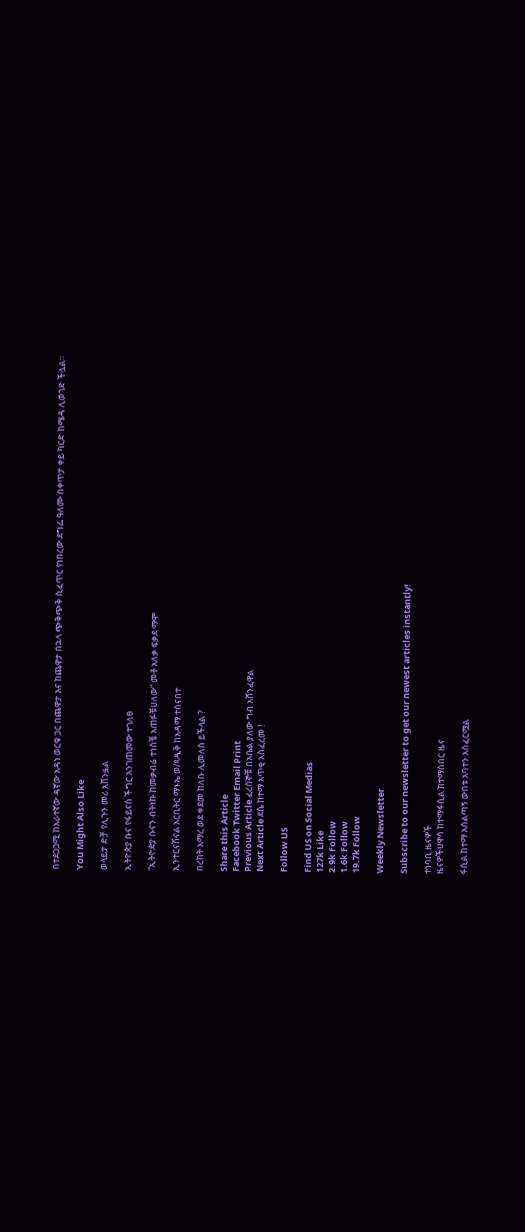በተደጋጋሚ ከአራተኛው ዳኛው አዳነ ወርቁ ጋር በጨዋታ እና ከጨዋታ በኋላ ጭቅጭቅ ሲፈጥር የነበረው ደግፌ ዓለሙ በቀጥታ ቀይ ካርድ ከሜዳ ሊወገድ ችሏል።

You Might Also Like

ወላይታ ድቻ የሊጉን መሪ አሸንፏል

ኢትዮጵያ ቡና የፋይናስ ችግር እንገጠመው ተገለፀ

“ኢትዮዽያ ቡናን ብትነኩ ከመቃብሬ ተነስቼ አጠፉቹሀለው” መቶ አለቃ ፍቃደ ማሞ

ኢንተርናሽናል አርቢትር ማኑኤ ወ/ጻዲቅ ከአዳማ ተሰናበተ

በረከት አማረ ወደ ቀደመ ክለቡ ሊመለስ ይችላል ?

Share this Article
Facebook Twitter Email Print
Previous Article ፈረሰኞቹ በአቤል ያለው ግብ አሸንፈዋል
Next Article ደሴ ከተማ አጥቂ አስፈረመ !

Follow US

Find US on Social Medias
127k Like
2.9k Follow
1.6k Follow
19.7k Follow

Weekly Newsletter

Subscribe to our newsletter to get our newest articles instantly!

ተነባቢ ዜናዎች
ዜናዎችሀዋሳ ከተማፋሲል ከተማሰበር ዜና

ፋሲል ከተማ አሰልጣኝ ውበቱ አባተን አስፈርሟል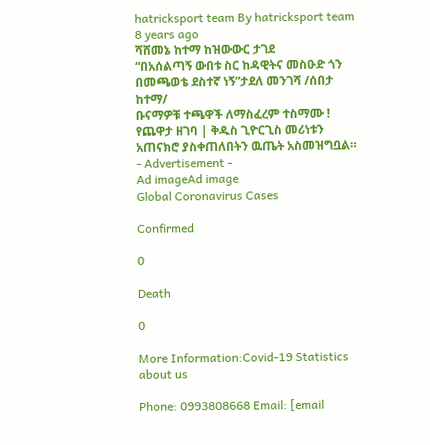hatricksport team By hatricksport team 8 years ago
ሻሸመኔ ከተማ ከዝውውር ታገደ
“በአሰልጣኝ ውበቱ ስር ከዳዊትና መስዑድ ጎን በመጫወቴ ደስተኛ ነኝ”ታደለ መንገሻ /ሰበታ ከተማ/
ቡናማዎቹ ተጫዋች ለማስፈረም ተስማሙ !
የጨዋታ ዘገባ | ቅዱስ ጊዮርጊስ መሪነቱን አጠናክሮ ያስቀጠለበትን ዉጤት አስመዝግቧል።
- Advertisement -
Ad imageAd image
Global Coronavirus Cases

Confirmed

0

Death

0

More Information:Covid-19 Statistics
about us

Phone: 0993808668 Email: [email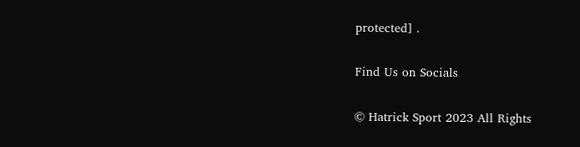protected] .

Find Us on Socials

© Hatrick Sport 2023 All Rights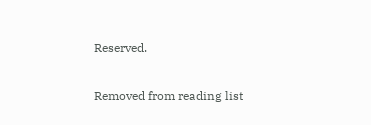Reserved.

Removed from reading list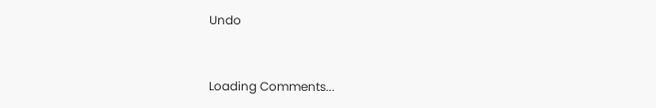Undo


Loading Comments...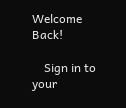Welcome Back!

    Sign in to your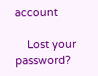account

    Lost your password?